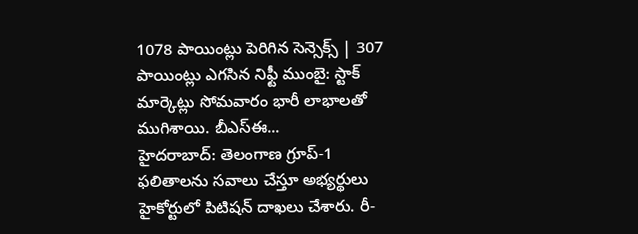1078 పాయింట్లు పెరిగిన సెన్సెక్స్ | 307 పాయింట్లు ఎగసిన నిఫ్టీ ముంబై: స్టాక్ మార్కెట్లు సోమవారం భారీ లాభాలతో ముగిశాయి. బీఎస్ఈ...
హైదరాబాద్: తెలంగాణ గ్రూప్-1 ఫలితాలను సవాలు చేస్తూ అభ్యర్థులు హైకోర్టులో పిటిషన్ దాఖలు చేశారు. రీ-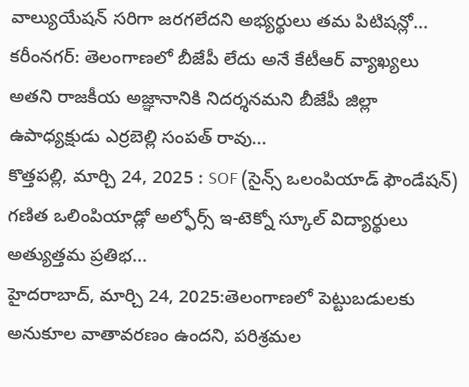వాల్యుయేషన్ సరిగా జరగలేదని అభ్యర్థులు తమ పిటిషన్లో...
కరీంనగర్: తెలంగాణలో బీజేపీ లేదు అనే కేటీఆర్ వ్యాఖ్యలు అతని రాజకీయ అజ్ఞానానికి నిదర్శనమని బీజేపీ జిల్లా ఉపాధ్యక్షుడు ఎర్రబెల్లి సంపత్ రావు...
కొత్తపల్లి, మార్చి 24, 2025 : SOF (సైన్స్ ఒలంపియాడ్ ఫౌండేషన్) గణిత ఒలింపియాడ్లో అల్ఫోర్స్ ఇ-టెక్నో స్కూల్ విద్యార్థులు అత్యుత్తమ ప్రతిభ...
హైదరాబాద్, మార్చి 24, 2025:తెలంగాణలో పెట్టుబడులకు అనుకూల వాతావరణం ఉందని, పరిశ్రమల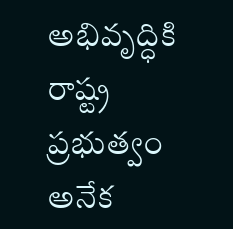అభివృద్ధికి రాష్ట్ర ప్రభుత్వం అనేక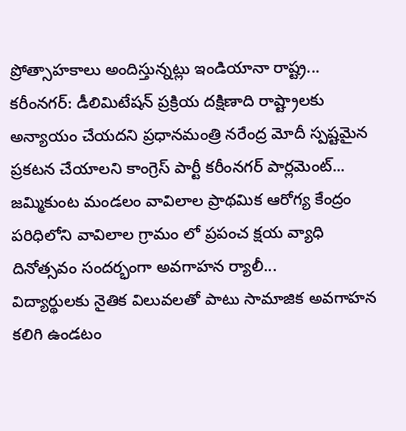ప్రోత్సాహకాలు అందిస్తున్నట్లు ఇండియానా రాష్ట్ర...
కరీంనగర్: డీలిమిటేషన్ ప్రక్రియ దక్షిణాది రాష్ట్రాలకు అన్యాయం చేయదని ప్రధానమంత్రి నరేంద్ర మోదీ స్పష్టమైన ప్రకటన చేయాలని కాంగ్రెస్ పార్టీ కరీంనగర్ పార్లమెంట్...
జమ్మికుంట మండలం వావిలాల ప్రాథమిక ఆరోగ్య కేంద్రం పరిధిలోని వావిలాల గ్రామం లో ప్రపంచ క్షయ వ్యాధి దినోత్సవం సందర్భంగా అవగాహన ర్యాలీ...
విద్యార్థులకు నైతిక విలువలతో పాటు సామాజిక అవగాహన కలిగి ఉండటం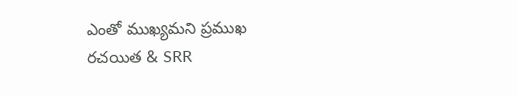ఎంతో ముఖ్యమని ప్రముఖ రచయిత & SRR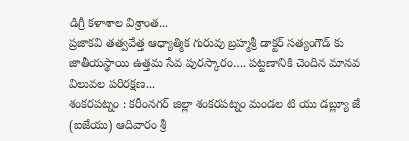డిగ్రీ కళాశాల విశ్రాంత...
ప్రజాకవి తత్వవేత్త ఆధ్యాత్మిక గురువు బ్రహ్మశ్రీ డాక్టర్ సత్యంగౌడ్ కు జాతీయస్థాయి ఉత్తమ సేవ పురస్కారం…. పట్టణానికి చెందిన మానవ విలువల పరిరక్షణ...
శంకరపట్నం : కరీంనగర్ జిల్లా శంకరపట్నం మండల టి యు డబ్ల్యూ జే (ఐజేయు) ఆదివారం శ్రీ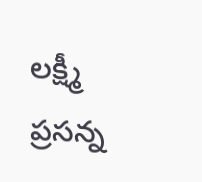లక్ష్మీ ప్రసన్న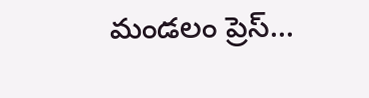మండలం ప్రెస్...